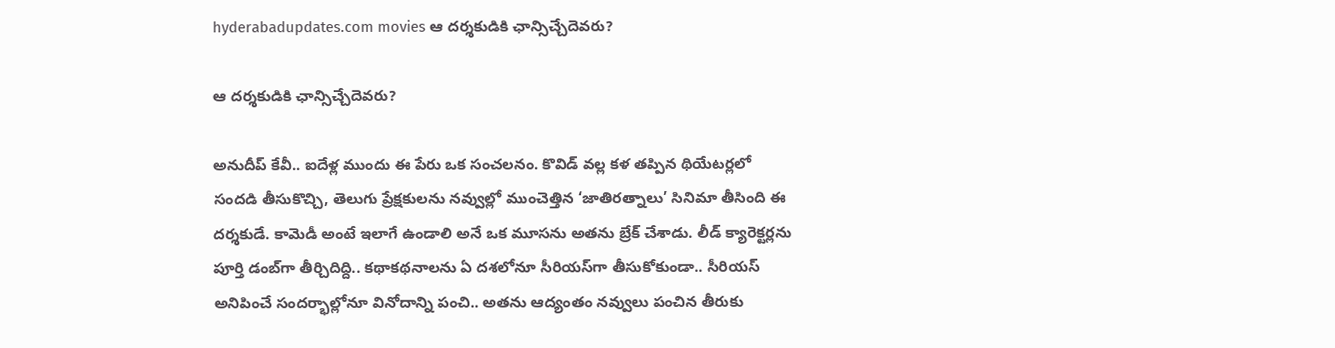hyderabadupdates.com movies ఆ దర్శకుడికి ఛాన్సిచ్చేదెవరు?

ఆ దర్శకుడికి ఛాన్సిచ్చేదెవరు?

అనుదీప్ కేవీ.. ఐదేళ్ల ముందు ఈ పేరు ఒక సంచలనం. కొవిడ్ వల్ల కళ తప్పిన థియేటర్లలో సందడి తీసుకొచ్చి, తెలుగు ప్రేక్షకులను నవ్వుల్లో ముంచెత్తిన ‘జాతిరత్నాలు’ సినిమా తీసింది ఈ దర్శకుడే. కామెడీ అంటే ఇలాగే ఉండాలి అనే ఒక మూసను అతను బ్రేక్ చేశాడు. లీడ్ క్యారెక్టర్లను పూర్తి డంబ్‌గా తీర్చిదిద్ది.. కథాకథనాలను ఏ దశలోనూ సీరియస్‌గా తీసుకోకుండా.. సీరియస్ అనిపించే సందర్భాల్లోనూ వినోదాన్ని పంచి.. అతను ఆద్యంతం నవ్వులు పంచిన తీరుకు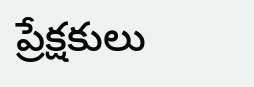ప్రేక్షకులు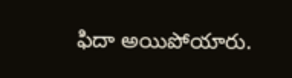ఫిదా అయిపోయారు.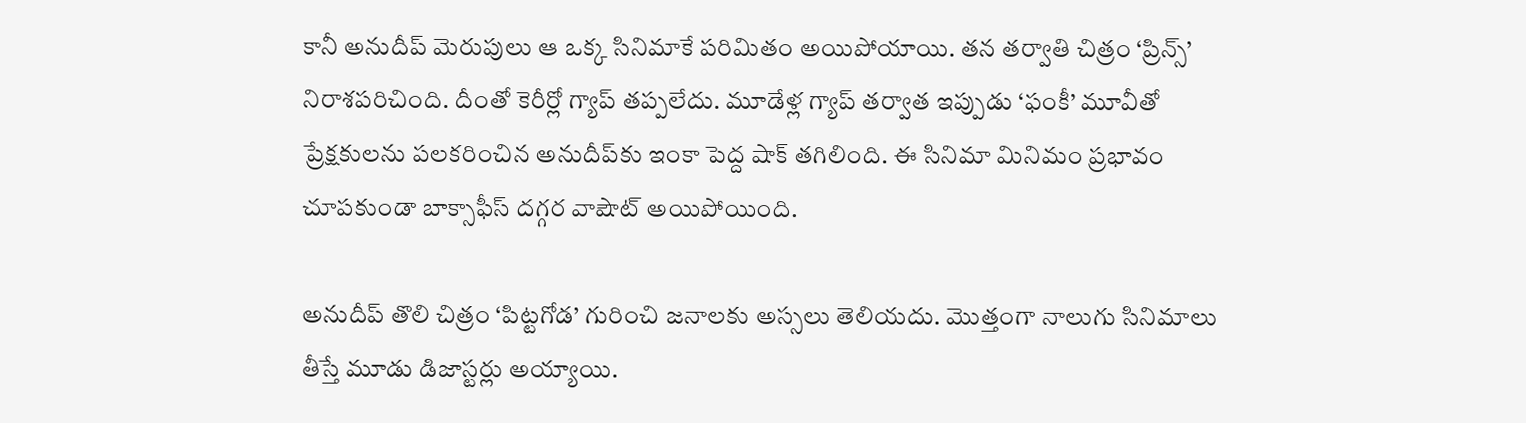కానీ అనుదీప్ మెరుపులు ఆ ఒక్క సినిమాకే పరిమితం అయిపోయాయి. తన తర్వాతి చిత్రం ‘ప్రిన్స్’ నిరాశపరిచింది. దీంతో కెరీర్లో గ్యాప్ తప్పలేదు. మూడేళ్ల గ్యాప్ తర్వాత ఇప్పుడు ‘ఫంకీ’ మూవీతో ప్రేక్షకులను పలకరించిన అనుదీప్‌కు ఇంకా పెద్ద షాక్ తగిలింది. ఈ సినిమా మినిమం ప్రభావం చూపకుండా బాక్సాఫీస్ దగ్గర వాషౌట్ అయిపోయింది.

అనుదీప్ తొలి చిత్రం ‘పిట్టగోడ’ గురించి జనాలకు అస్సలు తెలియదు. మొత్తంగా నాలుగు సినిమాలు తీస్తే మూడు డిజాస్టర్లు అయ్యాయి.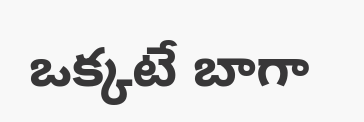ఒక్కటే బాగా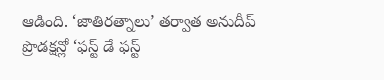ఆడింది. ‘జాతిరత్నాలు’ తర్వాత అనుదీప్ ప్రొడక్షన్లో ‘ఫస్ట్ డే ఫస్ట్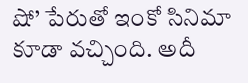షో’ పేరుతో ఇంకో సినిమా కూడా వచ్చింది. అదీ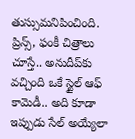తుస్సుమనిపించింది. ప్రిన్స్, ఫంకీ చిత్రాలు చూస్తే.. అనుదీప్‌కు వచ్చింది ఒకే స్టైల్ ఆఫ్ కామెడీ.. అది కూడా ఇప్పుడు సేల్ అయ్యేలా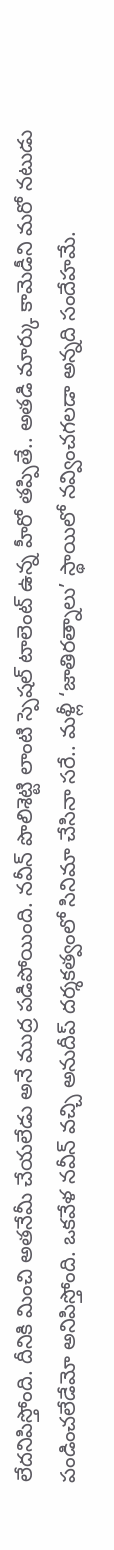లేదనిపిస్తోంది. దీనికి మించి అతనేమీ చేయలేడు అనే ముద్ర పడిపోయింది. నవీన్ పొలిశెట్టి లాంటి స్పెషల్ టాలెంట్ ఉన్న హీరో తప్పితే.. అతడి మార్కు కామెడీని మరో నటుడు పండించలేడేమో అనిపిస్తోంది. ఒకవేళ నవీన్ వచ్చి అనుదీప్ దర్శకత్వంలో సినిమా చేసినా సరే.. మళ్లీ ‘జాతిరత్నాలు’ స్థాయిలో నవ్వించగలడా అన్నది సందేహమే.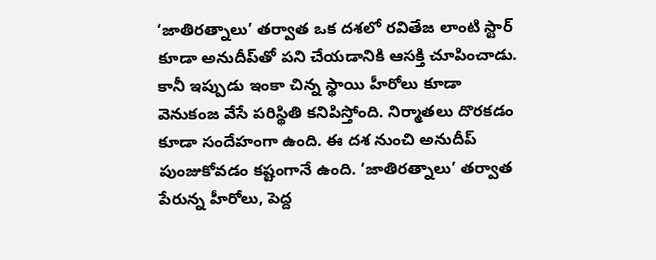‘జాతిరత్నాలు’ తర్వాత ఒక దశలో రవితేజ లాంటి స్టార్ కూడా అనుదీప్‌తో పని చేయడానికి ఆసక్తి చూపించాడు. కానీ ఇప్పుడు ఇంకా చిన్న స్థాయి హీరోలు కూడా వెనుకంజ వేసే పరిస్థితి కనిపిస్తోంది. నిర్మాతలు దొరకడం కూడా సందేహంగా ఉంది. ఈ దశ నుంచి అనుదీప్ పుంజుకోవడం కష్టంగానే ఉంది. ‘జాతిరత్నాలు’ తర్వాత పేరున్న హీరోలు, పెద్ద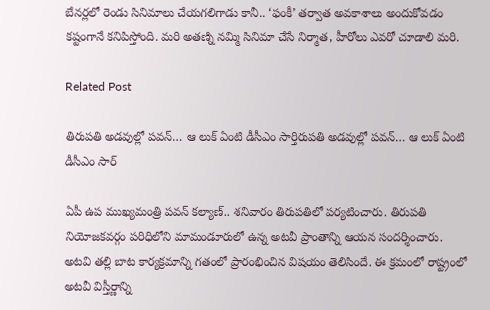బేనర్లలో రెండు సినిమాలు చేయగలిగాడు కానీ.. ‘ఫంకీ’ తర్వాత అవకాశాలు అందుకోవడం కష్టంగానే కనిపిస్తోంది. మరి అతణ్ని నమ్మి సినిమా చేసే నిర్మాత, హీరోలు ఎవరో చూడాలి మరి.

Related Post

తిరుప‌తి అడవుల్లో పవన్… ఆ లుక్ ఏంటి డీసీఎం సార్తిరుప‌తి అడవుల్లో పవన్… ఆ లుక్ ఏంటి డీసీఎం సార్

ఏపీ ఉప ముఖ్య‌మంత్రి ప‌వ‌న్ క‌ల్యాణ్‌.. శ‌నివారం తిరుప‌తిలో ప‌ర్య‌టించారు. తిరుప‌తి నియోజ‌క‌వ‌ర్గం ప‌రిధిలోని మామండూరులో ఉన్న అట‌వీ ప్రాంతాన్ని ఆయ‌న సంద‌ర్శించారు. అట‌వి త‌ల్లి బాట కార్య‌క్ర‌మాన్ని గ‌తంలో ప్రారంభించిన విష‌యం తెలిసిందే. ఈ క్ర‌మంలో రాష్ట్రంలో అట‌వీ విస్తీర్ణాన్ని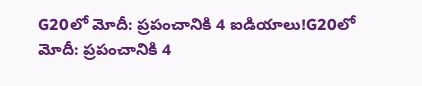G20లో మోదీ: ప్రపంచానికి 4 ఐడియాలు!G20లో మోదీ: ప్రపంచానికి 4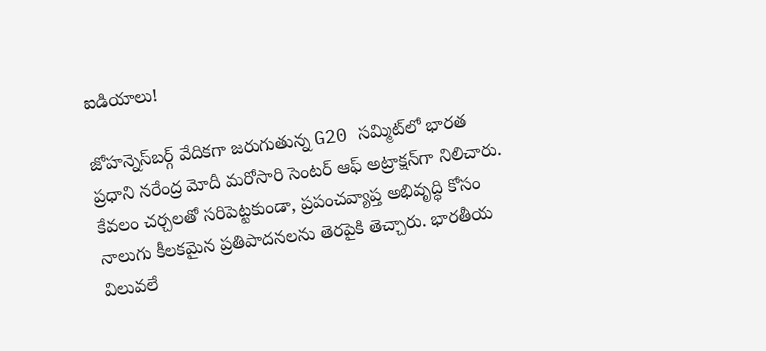ఐడియాలు!

జోహన్నెస్‌బర్గ్ వేదికగా జరుగుతున్న G20 సమ్మిట్‌లో భారత ప్రధాని నరేంద్ర మోదీ మరోసారి సెంటర్ ఆఫ్ అట్రాక్షన్‌గా నిలిచారు. కేవలం చర్చలతో సరిపెట్టకుండా, ప్రపంచవ్యాప్త అభివృద్ధి కోసం నాలుగు కీలకమైన ప్రతిపాదనలను తెరపైకి తెచ్చారు. భారతీయ విలువలే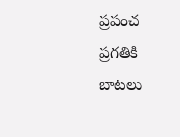ప్రపంచ ప్రగతికి బాటలు